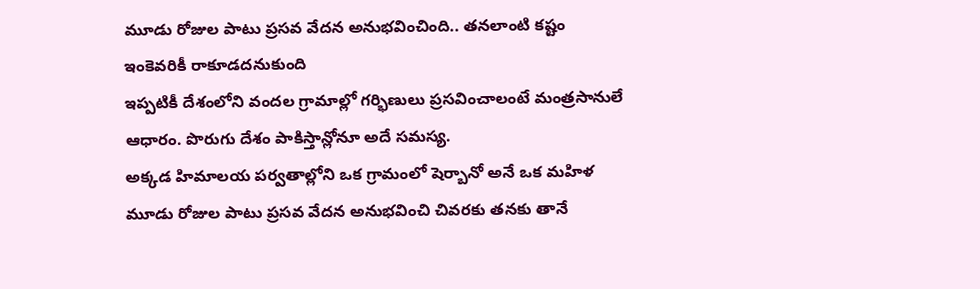మూడు రోజుల పాటు ప్రసవ వేదన అనుభవించింది.. తనలాంటి కష్టం ఇంకెవరికీ రాకూడదనుకుంది
ఇప్పటికీ దేశంలోని వందల గ్రామాల్లో గర్భిణులు ప్రసవించాలంటే మంత్రసానులే ఆధారం. పొరుగు దేశం పాకిస్తాన్లోనూ అదే సమస్య.
అక్కడ హిమాలయ పర్వతాల్లోని ఒక గ్రామంలో షెర్బానో అనే ఒక మహిళ మూడు రోజుల పాటు ప్రసవ వేదన అనుభవించి చివరకు తనకు తానే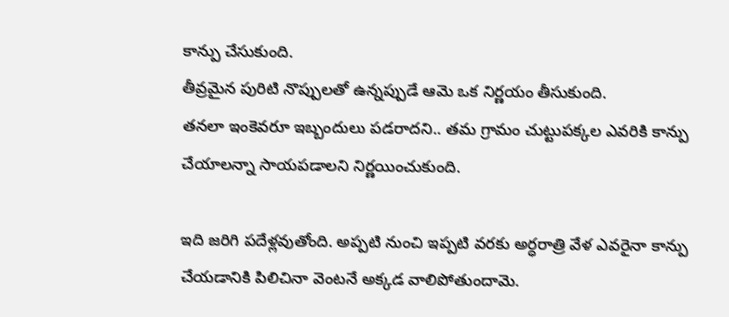కాన్పు చేసుకుంది.
తీవ్రమైన పురిటి నొప్పులతో ఉన్నప్పుడే ఆమె ఒక నిర్ణయం తీసుకుంది.
తనలా ఇంకెవరూ ఇబ్బందులు పడరాదని.. తమ గ్రామం చుట్టుపక్కల ఎవరికి కాన్పు చేయాలన్నా సాయపడాలని నిర్ణయించుకుంది.

ఇది జరిగి పదేళ్లవుతోంది. అప్పటి నుంచి ఇప్పటి వరకు అర్ధరాత్రి వేళ ఎవరైనా కాన్పు చేయడానికి పిలిచినా వెంటనే అక్కడ వాలిపోతుందామె.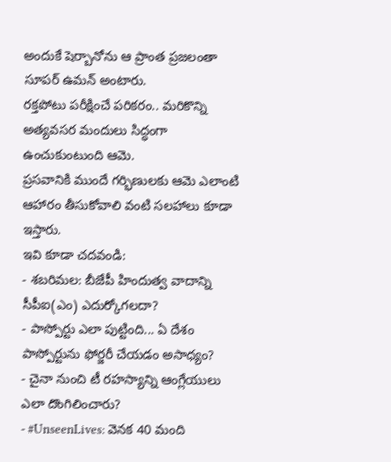అందుకే షెర్బానోను ఆ ప్రాంత ప్రజలంతా సూపర్ ఉమన్ అంటారు.
రక్తపోటు పరీక్షించే పరికరం.. మరికొన్ని అత్యవసర మందులు సిద్ధంగా ఉంచుకుంటుంది ఆమె.
ప్రసవానికి ముందే గర్భిణులకు ఆమె ఎలాంటి ఆహారం తీసుకోవాలి వంటి సలహాలు కూడా ఇస్తారు.
ఇవి కూడా చదవండి:
- శబరిమల: బీజేపీ హిందుత్వ వాదాన్ని సీపీఐ(ఎం) ఎదుర్కోగలదా?
- పాస్పోర్టు ఎలా పుట్టింది... ఏ దేశం పాస్పోర్టును ఫోర్జరీ చేయడం అసాధ్యం?
- చైనా నుంచి టీ రహస్యాన్ని ఆంగ్లేయులు ఎలా దొంగిలించారు?
- #UnseenLives: వెనక 40 మంది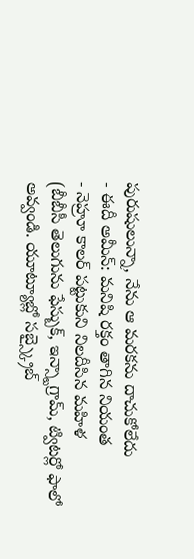పురుషులున్నా, నేను ఆ మరకను దాచుకోలేదు
- ఈదీ అమీన్: మనిషి రక్తం తాగిన నియంత
- నెహ్రూ కాలర్ పట్టుకుని నిలదీసిన మహిళ
(బీబీసీ తెలుగును ఫేస్బుక్, ఇన్స్టాగ్రామ్, ట్విటర్లో ఫాలో అవ్వండి. యూట్యూబ్లో సబ్స్క్రైబ్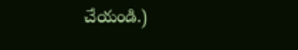చేయండి.)